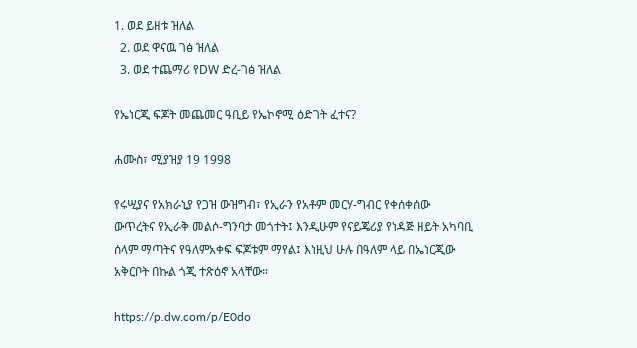1. ወደ ይዘቱ ዝለል
  2. ወደ ዋናዉ ገፅ ዝለል
  3. ወደ ተጨማሪ የDW ድረ-ገፅ ዝለል

የኤነርጂ ፍጆት መጨመር ዓቢይ የኤኮኖሚ ዕድገት ፈተና?

ሐሙስ፣ ሚያዝያ 19 1998

የሩሢያና የአክራኒያ የጋዝ ውዝግብ፣ የኢራን የአቶም መርሃ-ግብር የቀሰቀሰው ውጥረትና የኢራቅ መልሶ-ግንባታ መጎተት፤ እንዲሁም የናይጄሪያ የነዳጅ ዘይት አካባቢ ሰላም ማጣትና የዓለምአቀፍ ፍጆቱም ማየል፤ እነዚህ ሁሉ በዓለም ላይ በኤነርጂው አቅርቦት በኩል ጎጂ ተጽዕኖ አላቸው።

https://p.dw.com/p/E0do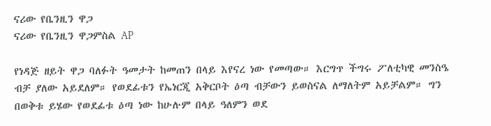ናሪው የቤንዚን ዋጋ
ናሪው የቤንዚን ዋጋምስል AP

የነዳጅ ዘይት ዋጋ ባለፉት ዓመታት ከመጠን በላይ እየናረ ነው የመጣው። እርግጥ ችግሩ ፖለቲካዊ መንስዔ ብቻ ያለው አይደለም። የወደፊቱን የኤነርጂ አቅርቦት ዕጣ ብቻውን ይወስናል ለማለትም አይቻልም። ግን በወቅቱ ይሄው የወደፊቱ ዕጣ ነው ከሁሉም በላይ ዓለምን ወደ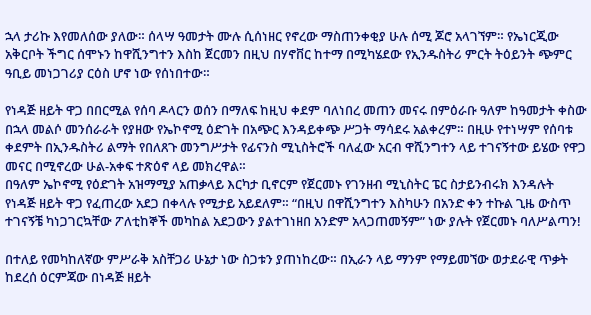ኋላ ታሪኩ እየመለሰው ያለው። ሰላሣ ዓመታት ሙሉ ሲሰነዘር የኖረው ማስጠንቀቂያ ሁሉ ሰሚ ጆሮ አላገኘም። የኤነርጂው አቅርቦት ችግር ሰሞኑን ከዋሺንግተን እስከ ጀርመን በዚህ በሃኖቨር ከተማ በሚካሄደው የኢንዱስትሪ ምርት ትዕይንት ጭምር ዓቢይ መነጋገሪያ ርዕስ ሆኖ ነው የሰነበተው።

የነዳጅ ዘይት ዋጋ በበርሚል የሰባ ዶላርን ወሰን በማለፍ ከዚህ ቀደም ባለነበረ መጠን መናሩ በምዕራቡ ዓለም ከዓመታት ቀስው በኋላ መልሶ መንሰራራት የያዘው የኤኮኖሚ ዕድገት በአጭር እንዳይቀጭ ሥጋት ማሳደሩ አልቀረም። በዚሁ የተነሣም የሰባቱ ቀደምት በኢንዱስትሪ ልማት የበለጸጉ መንግሥታት የፊናንስ ሚኒስትሮች ባለፈው አርብ ዋሺንግተን ላይ ተገናኝተው ይሄው የዋጋ መናር በሚኖረው ሁል-አቀፍ ተጽዕኖ ላይ መክረዋል።
በዓለም ኤኮኖሚ የዕድገት አዝማሚያ አጠቃላይ እርካታ ቢኖርም የጀርመኑ የገንዘብ ሚኒስትር ፔር ስታይንብሩክ እንዳሉት የነዳጅ ዘይት ዋጋ የፈጠረው አደጋ በቀላሉ የሚታይ አይደለም። “በዚህ በዋሺንግተን እስካሁን በአንድ ቀን ተኩል ጊዜ ውስጥ ተገናኝቼ ካነጋገርኳቸው ፖለቲከኞች መካከል አደጋውን ያልተገነዘበ አንድም አላጋጠመኝም” ነው ያሉት የጀርመኑ ባለሥልጣን!

በተለይ የመካከለኛው ምሥራቅ አስቸጋሪ ሁኔታ ነው ስጋቱን ያጠነከረው። በኢራን ላይ ማንም የማይመኘው ወታደራዊ ጥቃት ከደረሰ ዕርምጃው በነዳጅ ዘይት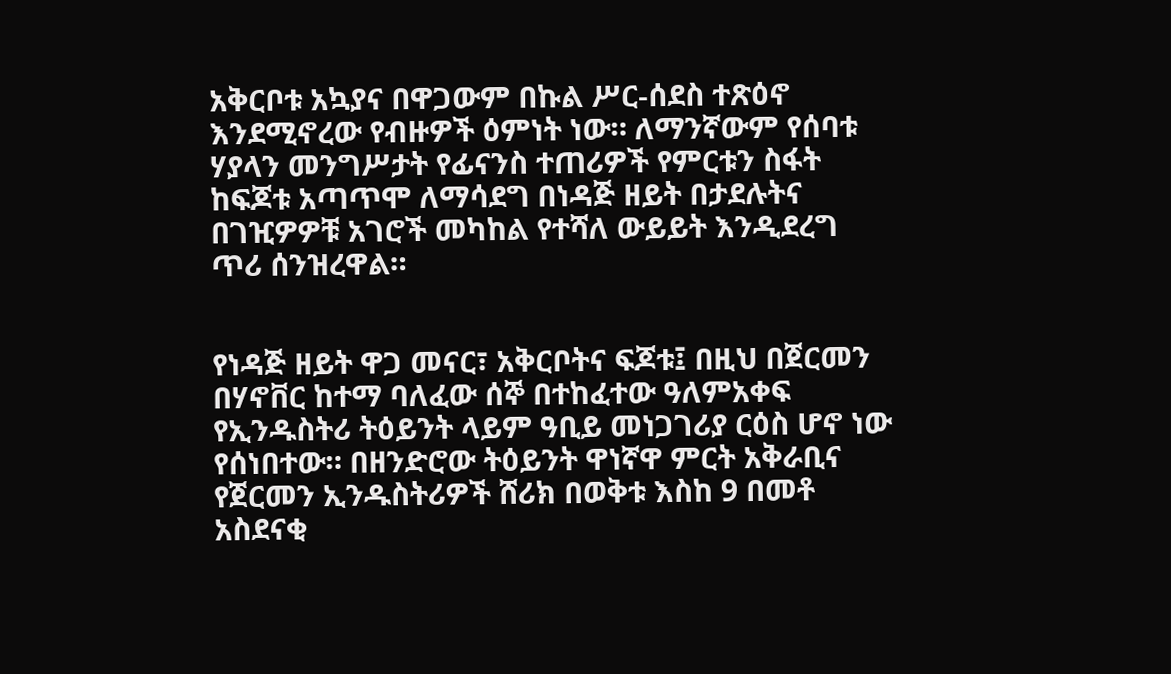አቅርቦቱ አኳያና በዋጋውም በኩል ሥር-ሰደስ ተጽዕኖ እንደሚኖረው የብዙዎች ዕምነት ነው። ለማንኛውም የሰባቱ ሃያላን መንግሥታት የፊናንስ ተጠሪዎች የምርቱን ስፋት ከፍጆቱ አጣጥሞ ለማሳደግ በነዳጅ ዘይት በታደሉትና በገዢዎዎቹ አገሮች መካከል የተሻለ ውይይት እንዲደረግ ጥሪ ሰንዝረዋል።


የነዳጅ ዘይት ዋጋ መናር፣ አቅርቦትና ፍጆቱ፤ በዚህ በጀርመን በሃኖቨር ከተማ ባለፈው ሰኞ በተከፈተው ዓለምአቀፍ የኢንዱስትሪ ትዕይንት ላይም ዓቢይ መነጋገሪያ ርዕስ ሆኖ ነው የሰነበተው። በዘንድሮው ትዕይንት ዋነኛዋ ምርት አቅራቢና የጀርመን ኢንዱስትሪዎች ሸሪክ በወቅቱ እስከ 9 በመቶ አስደናቂ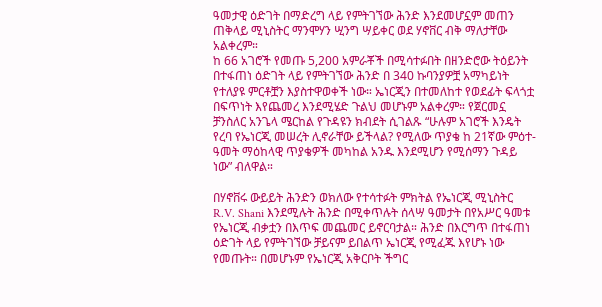ዓመታዊ ዕድገት በማድረግ ላይ የምትገኘው ሕንድ እንደመሆኗም መጠን ጠቅላይ ሚኒስትር ማንሞሃን ሢንግ ሣይቀር ወደ ሃኖቨር ብቅ ማለታቸው አልቀረም።
ከ 66 አገሮች የመጡ 5,200 አምራቾች በሚሳተፉበት በዘንድሮው ትዕይንት በተፋጠነ ዕድገት ላይ የምትገኘው ሕንድ በ 340 ኩባንያዎቿ አማካይነት የተለያዩ ምርቶቿን እያስተዋወቀች ነው። ኤነርጂን በተመለከተ የወደፊት ፍላጎቷ በፍጥነት እየጨመረ እንደሚሄድ ጉልህ መሆኑም አልቀረም። የጀርመኗ ቻንስለር አንጌላ ሜርከል የጉዳዩን ክብደት ሲገልጹ “ሁሉም አገሮች እንዴት የረባ የኤነርጂ መሠረት ሊኖራቸው ይችላል? የሚለው ጥያቄ ከ 21ኛው ምዕተ-ዓመት ማዕከላዊ ጥያቄዎች መካከል አንዱ እንደሚሆን የሚሰማን ጉዳይ ነው” ብለዋል።

በሃኖቨሩ ውይይት ሕንድን ወክለው የተሳተፉት ምክትል የኤነርጂ ሚኒስትር R.V. Shani እንደሚሉት ሕንድ በሚቀጥሉት ሰላሣ ዓመታት በየአሥር ዓመቱ የኤነርጂ ብቃቷን በእጥፍ መጨመር ይኖርባታል። ሕንድ በእርግጥ በተፋጠነ ዕድገት ላይ የምትገኘው ቻይናም ይበልጥ ኤነርጂ የሚፈጁ እየሆኑ ነው የመጡት። በመሆኑም የኤነርጂ አቅርቦት ችግር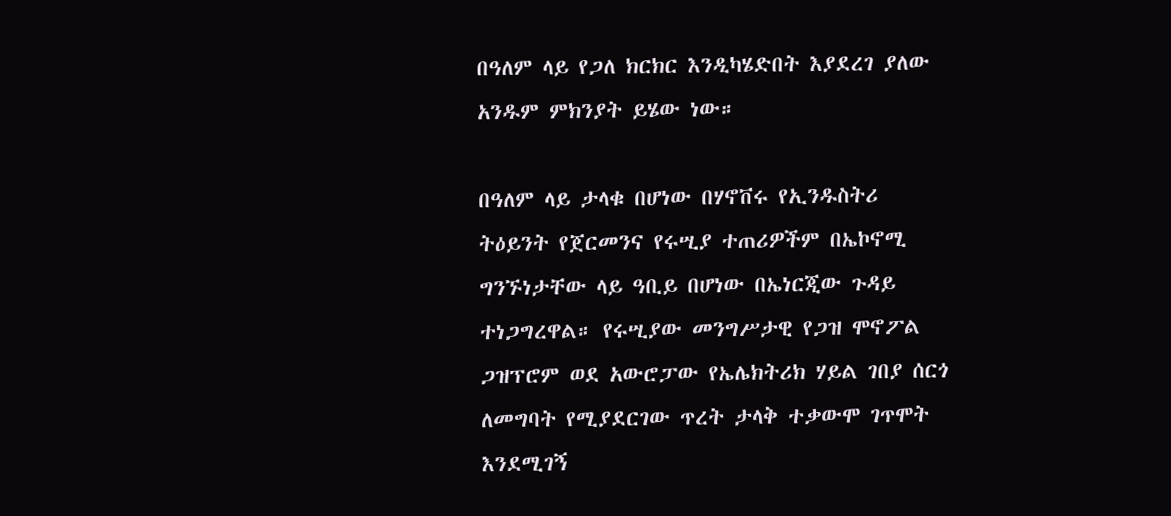በዓለም ላይ የጋለ ክርክር እንዲካሄድበት እያደረገ ያለው አንዱም ምክንያት ይሄው ነው።

በዓለም ላይ ታላቁ በሆነው በሃኖቨሩ የኢንዱስትሪ ትዕይንት የጀርመንና የሩሢያ ተጠሪዎችም በኤኮኖሚ ግንኙነታቸው ላይ ዓቢይ በሆነው በኤነርጂው ጉዳይ ተነጋግረዋል። የሩሢያው መንግሥታዊ የጋዝ ሞኖፖል ጋዝፕሮም ወደ አውሮፓው የኤሌክትሪክ ሃይል ገበያ ሰርጎ ለመግባት የሚያደርገው ጥረት ታላቅ ተቃውሞ ገጥሞት እንደሚገኝ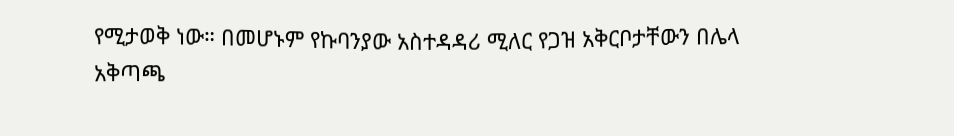የሚታወቅ ነው። በመሆኑም የኩባንያው አስተዳዳሪ ሚለር የጋዝ አቅርቦታቸውን በሌላ አቅጣጫ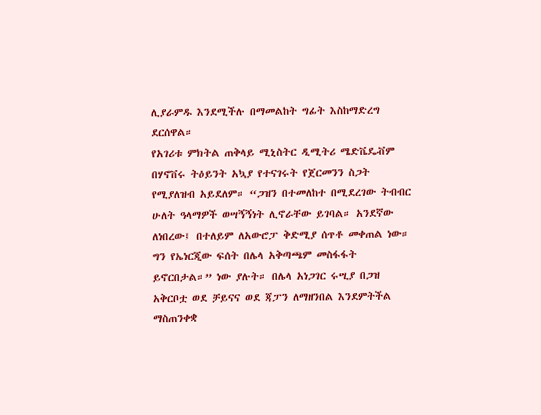ሊያራምዱ እንደሚችሉ በማመልከት ግፊት እስከማድረግ ደርሰዋል።
የአገሪቱ ምክትል ጠቅላይ ሚኒስትር ዲሚትሪ ሜድቬዴቭም በሃኖቨሩ ትዕይንት አኳያ የተናገሩት የጀርመንን ስጋት የሚያለዝብ አይደለም። “ጋዝን በተመለከተ በሚደረገው ትብብር ሁለት ዓላማዎች ወሣኝኝነት ሊኖራቸው ይገባል። አንደኛው ለነበረው፤ በተለይም ለአውሮፓ ቅድሚያ ሰጥቶ መቀጠል ነው። ግን የኤነርጂው ፍሰት በሌላ አቅጣጫም መስፋፋት ይኖርበታል።” ነው ያሉት። በሌላ አነጋገር ሩሢያ በጋዝ አቅርቦቷ ወደ ቻይናና ወደ ጃፓን ለማዘንበል እንደምትችል ማስጠንቀቋ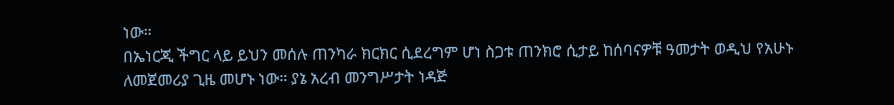ነው።
በኤነርጂ ችግር ላይ ይህን መሰሉ ጠንካራ ክርክር ሲደረግም ሆነ ስጋቱ ጠንክሮ ሲታይ ከሰባናዎቹ ዓመታት ወዲህ የአሁኑ ለመጀመሪያ ጊዜ መሆኑ ነው። ያኔ አረብ መንግሥታት ነዳጅ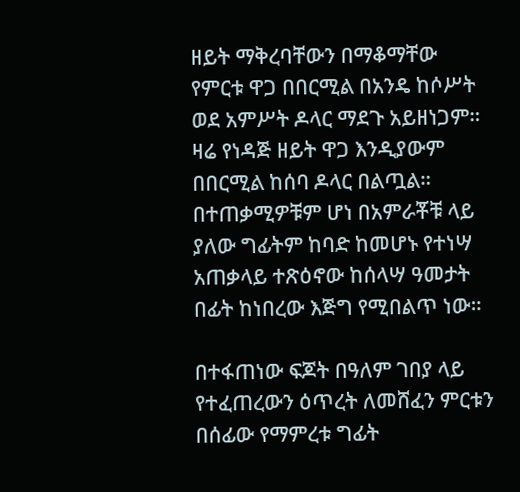ዘይት ማቅረባቸውን በማቆማቸው የምርቱ ዋጋ በበርሚል በአንዴ ከሶሥት ወደ አምሥት ዶላር ማደጉ አይዘነጋም። ዛሬ የነዳጅ ዘይት ዋጋ እንዲያውም በበርሚል ከሰባ ዶላር በልጧል። በተጠቃሚዎቹም ሆነ በአምራቾቹ ላይ ያለው ግፊትም ከባድ ከመሆኑ የተነሣ አጠቃላይ ተጽዕኖው ከሰላሣ ዓመታት በፊት ከነበረው እጅግ የሚበልጥ ነው።

በተፋጠነው ፍጆት በዓለም ገበያ ላይ የተፈጠረውን ዕጥረት ለመሸፈን ምርቱን በሰፊው የማምረቱ ግፊት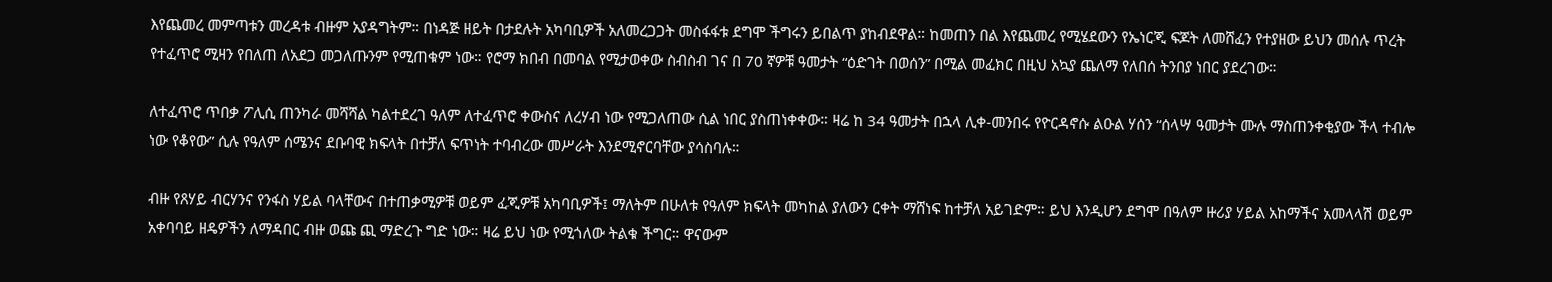እየጨመረ መምጣቱን መረዳቱ ብዙም አያዳግትም። በነዳጅ ዘይት በታደሉት አካባቢዎች አለመረጋጋት መስፋፋቱ ደግሞ ችግሩን ይበልጥ ያከብደዋል። ከመጠን በል እየጨመረ የሚሄደውን የኤነርጂ ፍጆት ለመሸፈን የተያዘው ይህን መሰሉ ጥረት የተፈጥሮ ሚዛን የበለጠ ለአደጋ መጋለጡንም የሚጠቁም ነው። የሮማ ክበብ በመባል የሚታወቀው ስብስብ ገና በ 70 ኛዎቹ ዓመታት “ዕድገት በወሰን” በሚል መፈክር በዚህ አኳያ ጨለማ የለበሰ ትንበያ ነበር ያደረገው።

ለተፈጥሮ ጥበቃ ፖሊሲ ጠንካራ መሻሻል ካልተደረገ ዓለም ለተፈጥሮ ቀውስና ለረሃብ ነው የሚጋለጠው ሲል ነበር ያስጠነቀቀው። ዛሬ ከ 34 ዓመታት በኋላ ሊቀ-መንበሩ የዮርዳኖሱ ልዑል ሃሰን “ሰላሣ ዓመታት ሙሉ ማስጠንቀቂያው ችላ ተብሎ ነው የቆየው” ሲሉ የዓለም ሰሜንና ደቡባዊ ክፍላት በተቻለ ፍጥነት ተባብረው መሥራት እንደሚኖርባቸው ያሳስባሉ።

ብዙ የጸሃይ ብርሃንና የንፋስ ሃይል ባላቸውና በተጠቃሚዎቹ ወይም ፈጂዎቹ አካባቢዎች፤ ማለትም በሁለቱ የዓለም ክፍላት መካከል ያለውን ርቀት ማሸነፍ ከተቻለ አይገድም። ይህ እንዲሆን ደግሞ በዓለም ዙሪያ ሃይል አከማችና አመላላሽ ወይም አቀባባይ ዘዴዎችን ለማዳበር ብዙ ወጩ ጪ ማድረጉ ግድ ነው። ዛሬ ይህ ነው የሚጎለው ትልቁ ችግር። ዋናውም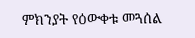ምክንያት የዕውቀቱ መጓሰል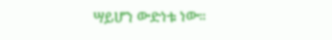ሣይሆን ውድነቱ ነው።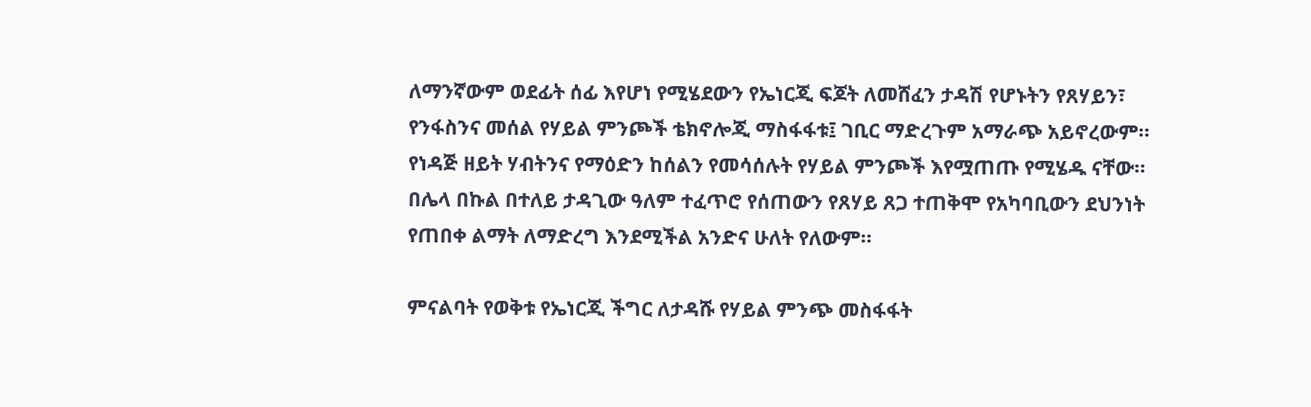ለማንኛውም ወደፊት ሰፊ እየሆነ የሚሄደውን የኤነርጂ ፍጆት ለመሸፈን ታዳሽ የሆኑትን የጸሃይን፣ የንፋስንና መሰል የሃይል ምንጮች ቴክኖሎጂ ማስፋፋቱ፤ ገቢር ማድረጉም አማራጭ አይኖረውም። የነዳጅ ዘይት ሃብትንና የማዕድን ከሰልን የመሳሰሉት የሃይል ምንጮች እየሟጠጡ የሚሄዱ ናቸው። በሌላ በኩል በተለይ ታዳጊው ዓለም ተፈጥሮ የሰጠውን የጸሃይ ጸጋ ተጠቅሞ የአካባቢውን ደህንነት የጠበቀ ልማት ለማድረግ እንደሚችል አንድና ሁለት የለውም።

ምናልባት የወቅቱ የኤነርጂ ችግር ለታዳሹ የሃይል ምንጭ መስፋፋት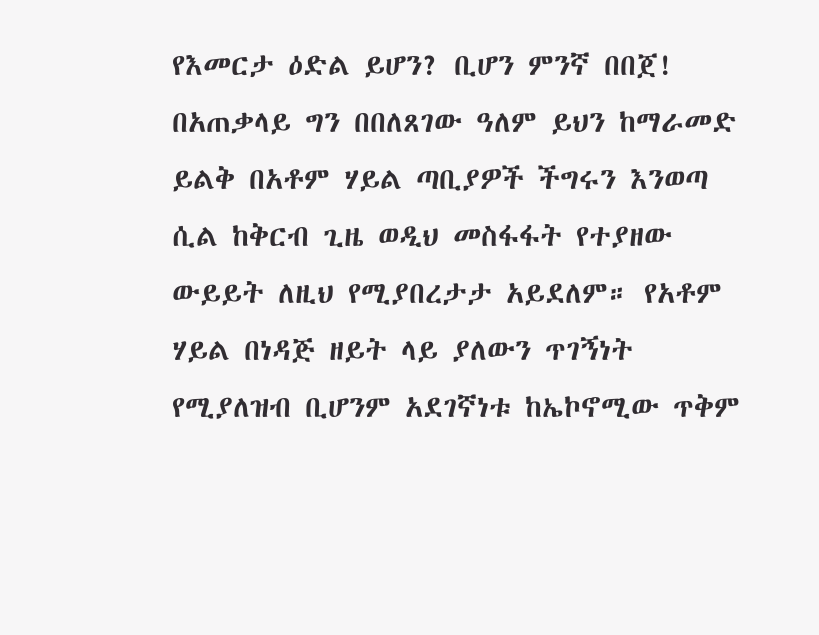የእመርታ ዕድል ይሆን? ቢሆን ምንኛ በበጀ! በአጠቃላይ ግን በበለጸገው ዓለም ይህን ከማራመድ ይልቅ በአቶም ሃይል ጣቢያዎች ችግሩን እንወጣ ሲል ከቅርብ ጊዜ ወዲህ መስፋፋት የተያዘው ውይይት ለዚህ የሚያበረታታ አይደለም። የአቶም ሃይል በነዳጅ ዘይት ላይ ያለውን ጥገኝነት የሚያለዝብ ቢሆንም አደገኛነቱ ከኤኮኖሚው ጥቅም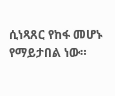ሲነጻጸር የከፋ መሆኑ የማይታበል ነው።